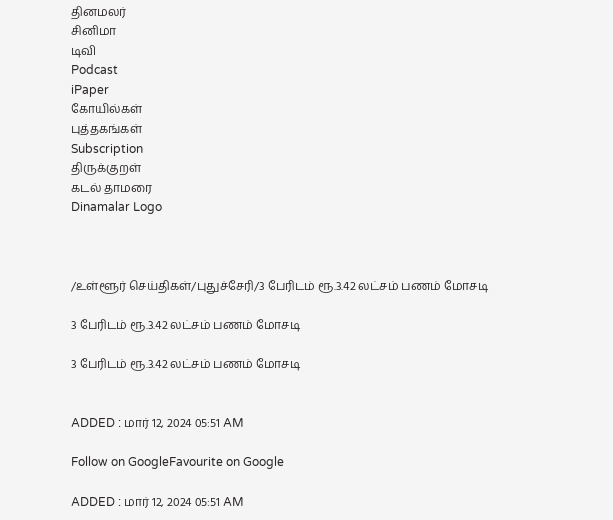தினமலர்
சினிமா
டிவி
Podcast
iPaper
கோயில்கள்
புத்தகங்கள்
Subscription
திருக்குறள்
கடல் தாமரை
Dinamalar Logo



/உள்ளூர் செய்திகள்/புதுச்சேரி/3 பேரிடம் ரூ.3.42 லட்சம் பணம் மோசடி

3 பேரிடம் ரூ.3.42 லட்சம் பணம் மோசடி

3 பேரிடம் ரூ.3.42 லட்சம் பணம் மோசடி


ADDED : மார் 12, 2024 05:51 AM

Follow on GoogleFavourite on Google

ADDED : மார் 12, 2024 05:51 AM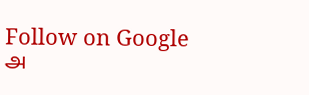Follow on Google
அ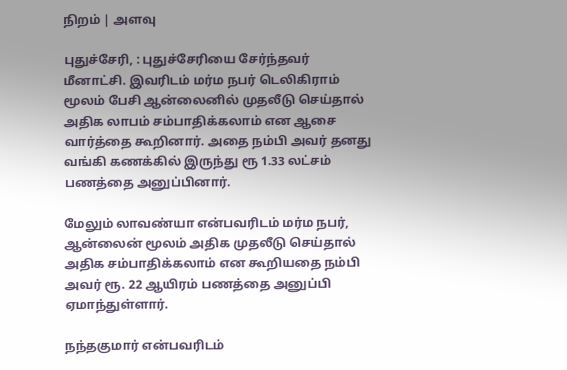நிறம் | அளவு

புதுச்சேரி, : புதுச்சேரியை சேர்ந்தவர் மீனாட்சி. இவரிடம் மர்ம நபர் டெலிகிராம் மூலம் பேசி ஆன்லைனில் முதலீடு செய்தால் அதிக லாபம் சம்பாதிக்கலாம் என ஆசை வார்த்தை கூறினார். அதை நம்பி அவர் தனது வங்கி கணக்கில் இருந்து ரூ 1.33 லட்சம் பணத்தை அனுப்பினார்.

மேலும் லாவண்யா என்பவரிடம் மர்ம நபர், ஆன்லைன் மூலம் அதிக முதலீடு செய்தால் அதிக சம்பாதிக்கலாம் என கூறியதை நம்பி அவர் ரூ. 22 ஆயிரம் பணத்தை அனுப்பி ஏமாந்துள்ளார்.

நந்தகுமார் என்பவரிடம்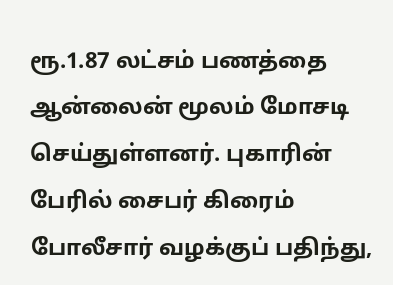ரூ.1.87 லட்சம் பணத்தை ஆன்லைன் மூலம் மோசடி செய்துள்ளனர். புகாரின் பேரில் சைபர் கிரைம் போலீசார் வழக்குப் பதிந்து,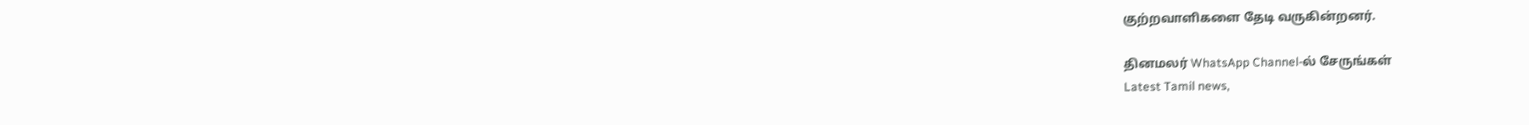குற்றவாளிகளை தேடி வருகின்றனர்.

தினமலர் WhatsApp Channel-ல் சேருங்கள்
Latest Tamil news,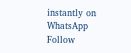instantly on WhatsApp
Follow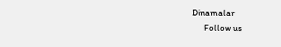Dinamalar
      Follow us